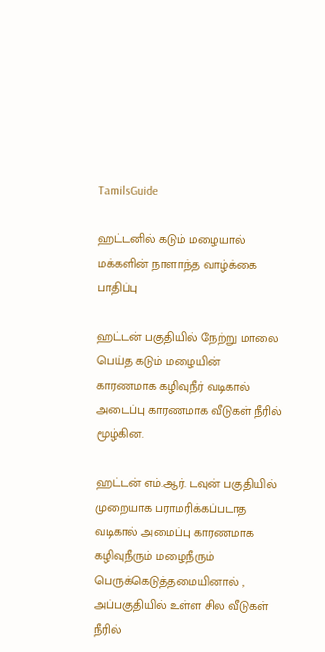TamilsGuide

ஹட்டனில் கடும் மழையால் மக்களின் நாளாந்த வாழ்க்கை பாதிப்பு

ஹட்டன் பகுதியில் நேற்று மாலை பெய்த கடும் மழையின் காரணமாக கழிவுநீர் வடிகால் அடைப்பு காரணமாக வீடுகள் நீரில் மூழ்கின.

ஹட்டன் எம்.ஆர். டவுன் பகுதியில் முறையாக பராமரிக்கப்படாத வடிகால் அமைப்பு காரணமாக கழிவுநீரும் மழைநீரும் பெருக்கெடுத்தமையினால் , அப்பகுதியில் உள்ள சில வீடுகள் நீரில்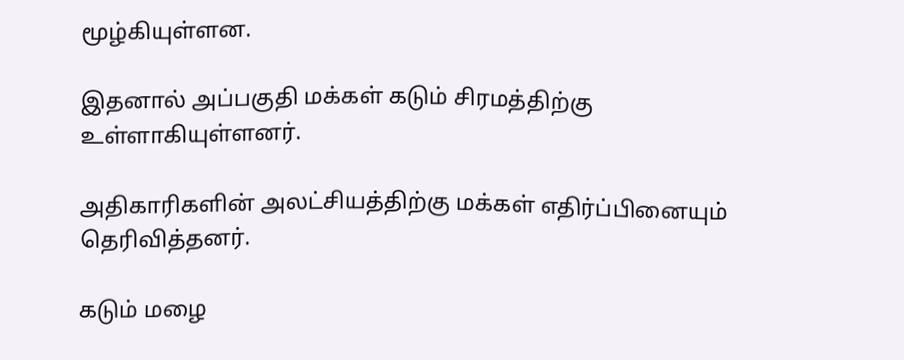மூழ்கியுள்ளன.

இதனால் அப்பகுதி மக்கள் கடும் சிரமத்திற்கு உள்ளாகியுள்ளனர்.

அதிகாரிகளின் அலட்சியத்திற்கு மக்கள் எதிர்ப்பினையும் தெரிவித்தனர்.

கடும் மழை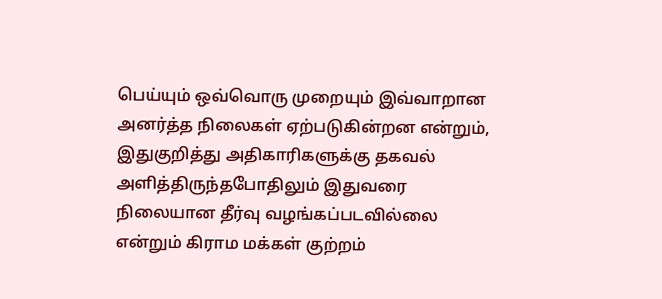பெய்யும் ஒவ்வொரு முறையும் இவ்வாறான அனர்த்த நிலைகள் ஏற்படுகின்றன என்றும், இதுகுறித்து அதிகாரிகளுக்கு தகவல் அளித்திருந்தபோதிலும் இதுவரை நிலையான தீர்வு வழங்கப்படவில்லை என்றும் கிராம மக்கள் குற்றம்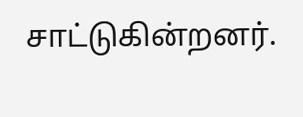சாட்டுகின்றனர்.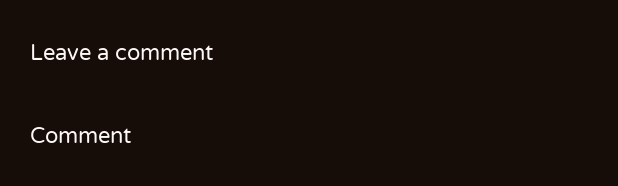Leave a comment

Comment